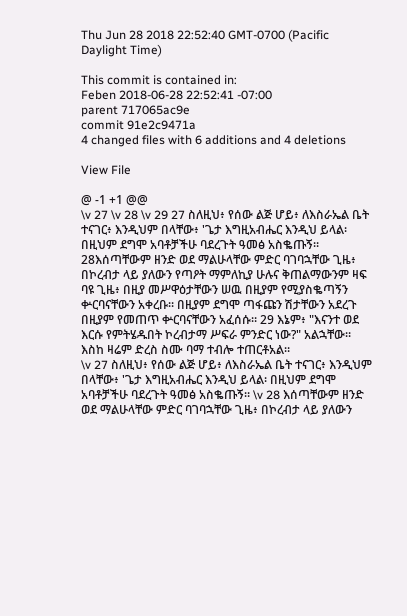Thu Jun 28 2018 22:52:40 GMT-0700 (Pacific Daylight Time)

This commit is contained in:
Feben 2018-06-28 22:52:41 -07:00
parent 717065ac9e
commit 91e2c9471a
4 changed files with 6 additions and 4 deletions

View File

@ -1 +1 @@
\v 27 \v 28 \v 29 27 ስለዚህ፥ የሰው ልጅ ሆይ፥ ለእስራኤል ቤት ተናገር፥ እንዲህም በላቸው፥ 'ጌታ እግዚአብሔር እንዲህ ይላል፡ በዚህም ደግሞ አባቶቻችሁ ባደረጉት ዓመፅ አስቈጡኝ። 28እሰጣቸውም ዘንድ ወደ ማልሁላቸው ምድር ባገባኋቸው ጊዜ፥ በኮረብታ ላይ ያለውን የጣዖት ማምለኪያ ሁሉና ቅጠልማውንም ዛፍ ባዩ ጊዜ፥ በዚያ መሥዋዕታቸውን ሠዉ በዚያም የሚያስቈጣኝን ቍርባናቸውን አቀረቡ። በዚያም ደግሞ ጣፋጩን ሽታቸውን አደረጉ በዚያም የመጠጥ ቍርባናቸውን አፈሰሱ። 29 እኔም፥ "እናንተ ወደ እርሱ የምትሄዱበት ኮረብታማ ሥፍራ ምንድር ነው?" አልኋቸው። እስከ ዛሬም ድረስ ስሙ ባማ ተብሎ ተጠርቶአል።
\v 27 ስለዚህ፥ የሰው ልጅ ሆይ፥ ለእስራኤል ቤት ተናገር፥ እንዲህም በላቸው፥ 'ጌታ እግዚአብሔር እንዲህ ይላል፡ በዚህም ደግሞ አባቶቻችሁ ባደረጉት ዓመፅ አስቈጡኝ። \v 28 እሰጣቸውም ዘንድ ወደ ማልሁላቸው ምድር ባገባኋቸው ጊዜ፥ በኮረብታ ላይ ያለውን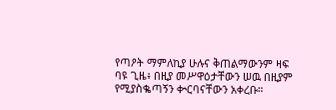የጣዖት ማምለኪያ ሁሉና ቅጠልማውንም ዛፍ ባዩ ጊዜ፥ በዚያ መሥዋዕታቸውን ሠዉ በዚያም የሚያስቈጣኝን ቍርባናቸውን አቀረቡ።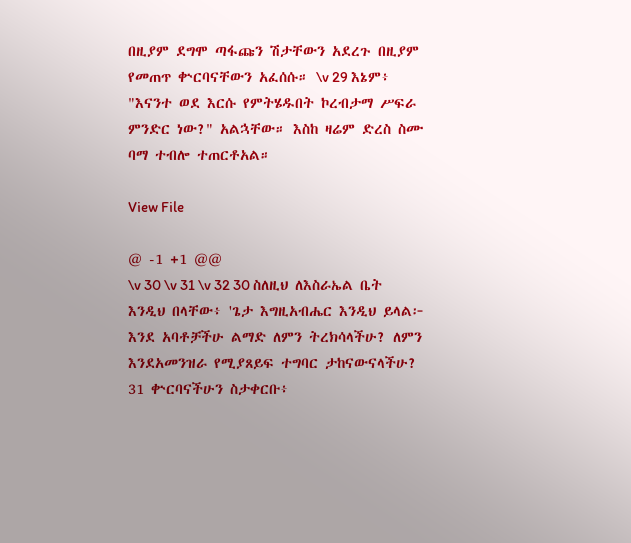በዚያም ደግሞ ጣፋጩን ሽታቸውን አደረጉ በዚያም የመጠጥ ቍርባናቸውን አፈሰሱ። \v 29 እኔም፥ "እናንተ ወደ እርሱ የምትሄዱበት ኮረብታማ ሥፍራ ምንድር ነው?" አልኋቸው። እስከ ዛሬም ድረስ ስሙ ባማ ተብሎ ተጠርቶአል።

View File

@ -1 +1 @@
\v 30 \v 31 \v 32 30 ስለዚህ ለእስራኤል ቤት እንዲህ በላቸው፥ 'ጌታ እግዚአብሔር እንዲህ ይላል፦ እንደ አባቶቻችሁ ልማድ ለምን ትረክሳላችሁ? ለምን እንደአመንዝራ የሚያጸይፍ ተግባር ታከናውናላችሁ? 31 ቍርባናችሁን ስታቀርቡ፥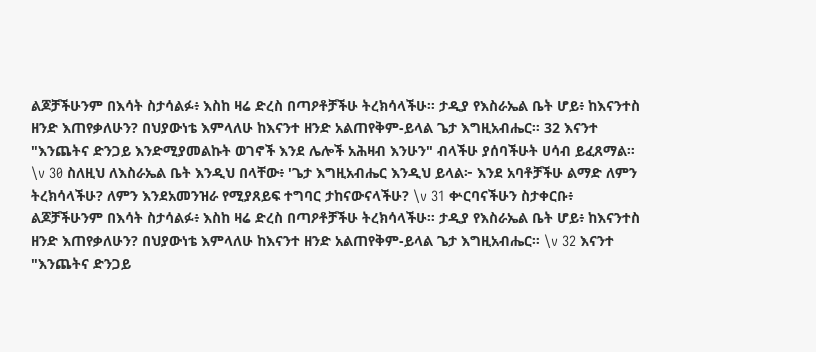ልጆቻችሁንም በእሳት ስታሳልፉ፥ እስከ ዛሬ ድረስ በጣዖቶቻችሁ ትረክሳላችሁ። ታዲያ የእስራኤል ቤት ሆይ፥ ከእናንተስ ዘንድ እጠየቃለሁን? በህያውነቴ እምላለሁ ከእናንተ ዘንድ አልጠየቅም-ይላል ጌታ እግዚአብሔር። 32 እናንተ "እንጨትና ድንጋይ እንድሚያመልኩት ወገኖች እንደ ሌሎች አሕዛብ እንሁን" ብላችሁ ያሰባችሁት ሀሳብ ይፈጸማል።
\v 30 ስለዚህ ለእስራኤል ቤት እንዲህ በላቸው፥ 'ጌታ እግዚአብሔር እንዲህ ይላል፦ እንደ አባቶቻችሁ ልማድ ለምን ትረክሳላችሁ? ለምን እንደአመንዝራ የሚያጸይፍ ተግባር ታከናውናላችሁ? \v 31 ቍርባናችሁን ስታቀርቡ፥ ልጆቻችሁንም በእሳት ስታሳልፉ፥ እስከ ዛሬ ድረስ በጣዖቶቻችሁ ትረክሳላችሁ። ታዲያ የእስራኤል ቤት ሆይ፥ ከእናንተስ ዘንድ እጠየቃለሁን? በህያውነቴ እምላለሁ ከእናንተ ዘንድ አልጠየቅም-ይላል ጌታ እግዚአብሔር። \v 32 እናንተ "እንጨትና ድንጋይ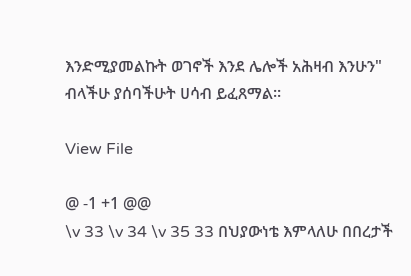እንድሚያመልኩት ወገኖች እንደ ሌሎች አሕዛብ እንሁን" ብላችሁ ያሰባችሁት ሀሳብ ይፈጸማል።

View File

@ -1 +1 @@
\v 33 \v 34 \v 35 33 በህያውነቴ እምላለሁ በበረታች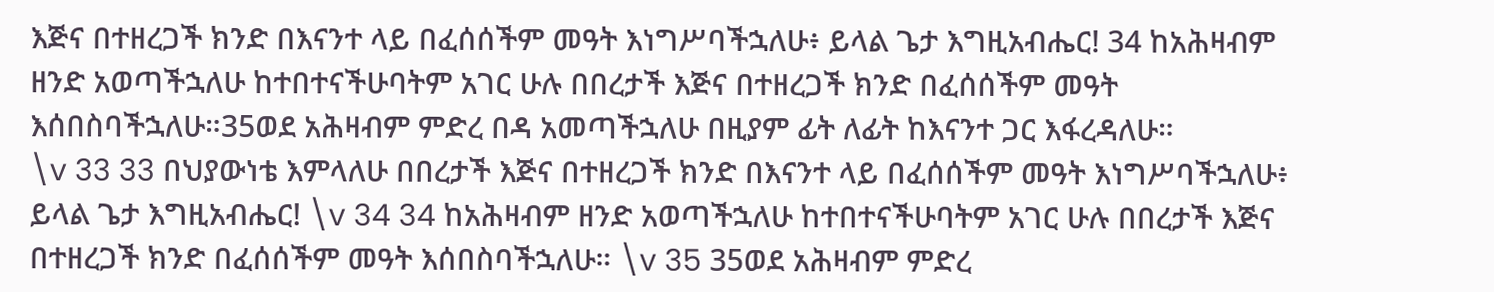እጅና በተዘረጋች ክንድ በእናንተ ላይ በፈሰሰችም መዓት እነግሥባችኋለሁ፥ ይላል ጌታ እግዚአብሔር! 34 ከአሕዛብም ዘንድ አወጣችኋለሁ ከተበተናችሁባትም አገር ሁሉ በበረታች እጅና በተዘረጋች ክንድ በፈሰሰችም መዓት እሰበስባችኋለሁ።35ወደ አሕዛብም ምድረ በዳ አመጣችኋለሁ በዚያም ፊት ለፊት ከእናንተ ጋር እፋረዳለሁ።
\v 33 33 በህያውነቴ እምላለሁ በበረታች እጅና በተዘረጋች ክንድ በእናንተ ላይ በፈሰሰችም መዓት እነግሥባችኋለሁ፥ ይላል ጌታ እግዚአብሔር! \v 34 34 ከአሕዛብም ዘንድ አወጣችኋለሁ ከተበተናችሁባትም አገር ሁሉ በበረታች እጅና በተዘረጋች ክንድ በፈሰሰችም መዓት እሰበስባችኋለሁ። \v 35 35ወደ አሕዛብም ምድረ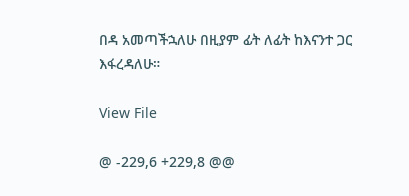በዳ አመጣችኋለሁ በዚያም ፊት ለፊት ከእናንተ ጋር እፋረዳለሁ።

View File

@ -229,6 +229,8 @@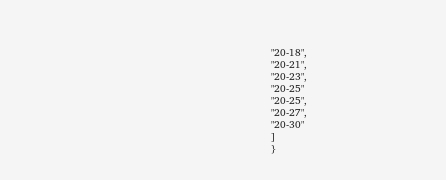"20-18",
"20-21",
"20-23",
"20-25"
"20-25",
"20-27",
"20-30"
]
}